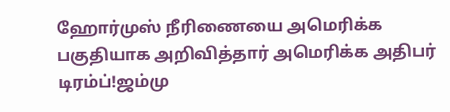ஹோர்முஸ் நீரிணையை அமெரிக்க பகுதியாக அறிவித்தார் அமெரிக்க அதிபர் டிரம்ப்!ஜம்மு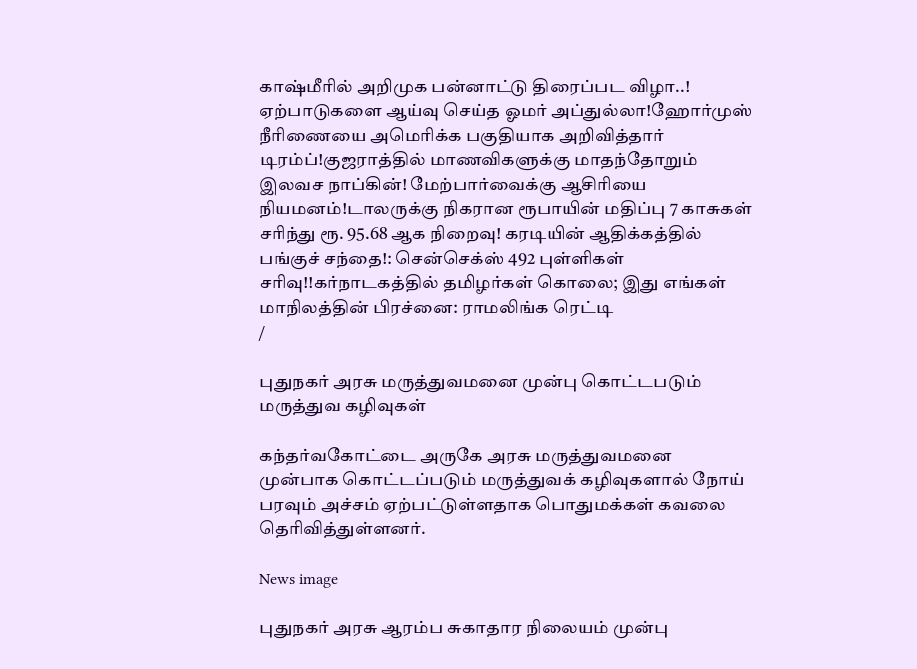காஷ்மீரில் அறிமுக பன்னாட்டு திரைப்பட விழா..! ஏற்பாடுகளை ஆய்வு செய்த ஓமர் அப்துல்லா!ஹோர்முஸ் நீரிணையை அமெரிக்க பகுதியாக அறிவித்தார் டிரம்ப்!குஜராத்தில் மாணவிகளுக்கு மாதந்தோறும் இலவச நாப்கின்! மேற்பார்வைக்கு ஆசிரியை நியமனம்!டாலருக்கு நிகரான ரூபாயின் மதிப்பு 7 காசுகள் சரிந்து ரூ. 95.68 ஆக நிறைவு! கரடியின் ஆதிக்கத்தில் பங்குச் சந்தை!: சென்செக்ஸ் 492 புள்ளிகள் சரிவு!!கர்நாடகத்தில் தமிழர்கள் கொலை; இது எங்கள் மாநிலத்தின் பிரச்னை: ராமலிங்க ரெட்டி
/

புதுநகர் அரசு மருத்துவமனை முன்பு கொட்டபடும் மருத்துவ கழிவுகள்

கந்தர்வகோட்டை அருகே அரசு மருத்துவமனை முன்பாக கொட்டப்படும் மருத்துவக் கழிவுகளால் நோய் பரவும் அச்சம் ஏற்பட்டுள்ளதாக பொதுமக்கள் கவலை தெரிவித்துள்ளனர்.

News image

புதுநகர் அரசு ஆரம்ப சுகாதார நிலையம் முன்பு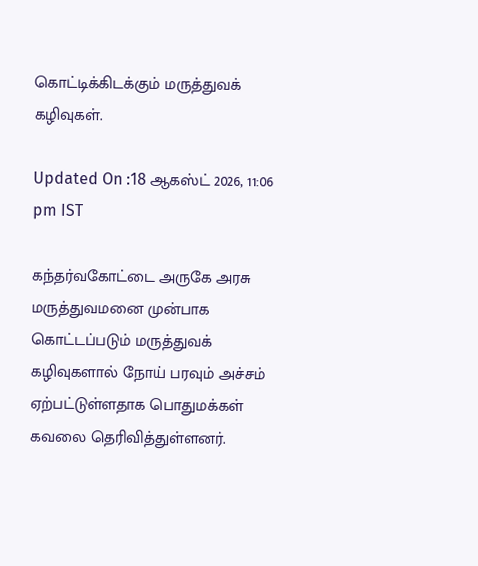கொட்டிக்கிடக்கும் மருத்துவக் கழிவுகள்.

Updated On :18 ஆகஸ்ட் 2026, 11:06 pm IST

கந்தர்வகோட்டை அருகே அரசு மருத்துவமனை முன்பாக கொட்டப்படும் மருத்துவக் கழிவுகளால் நோய் பரவும் அச்சம் ஏற்பட்டுள்ளதாக பொதுமக்கள் கவலை தெரிவித்துள்ளனர்.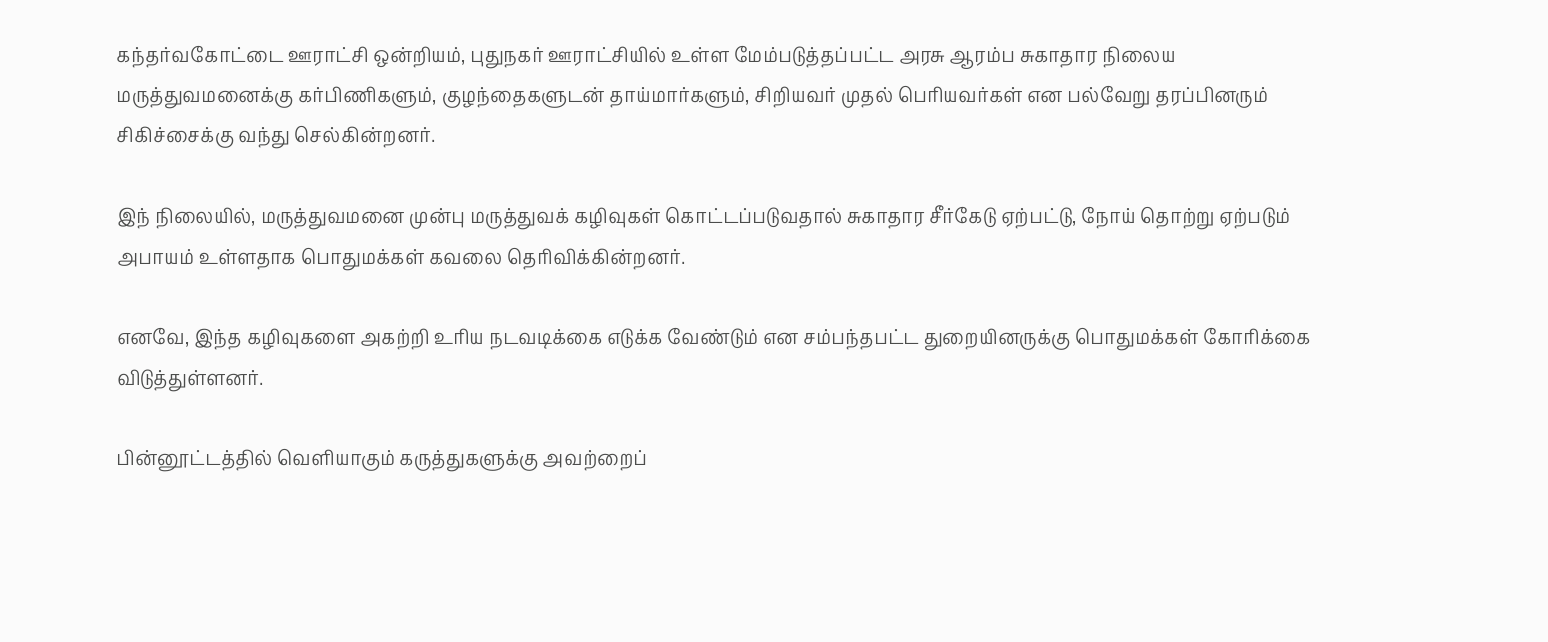கந்தர்வகோட்டை ஊராட்சி ஒன்றியம், புதுநகர் ஊராட்சியில் உள்ள மேம்படுத்தப்பட்ட அரசு ஆரம்ப சுகாதார நிலைய மருத்துவமனைக்கு கர்பிணிகளும், குழந்தைகளுடன் தாய்மார்களும், சிறியவர் முதல் பெரியவர்கள் என பல்வேறு தரப்பினரும் சிகிச்சைக்கு வந்து செல்கின்றனர்.

இந் நிலையில், மருத்துவமனை முன்பு மருத்துவக் கழிவுகள் கொட்டப்படுவதால் சுகாதார சீர்கேடு ஏற்பட்டு, நோய் தொற்று ஏற்படும் அபாயம் உள்ளதாக பொதுமக்கள் கவலை தெரிவிக்கின்றனர்.

எனவே, இந்த கழிவுகளை அகற்றி உரிய நடவடிக்கை எடுக்க வேண்டும் என சம்பந்தபட்ட துறையினருக்கு பொதுமக்கள் கோரிக்கை விடுத்துள்ளனர்.

பின்னூட்டத்தில் வெளியாகும் கருத்துகளுக்கு அவற்றைப்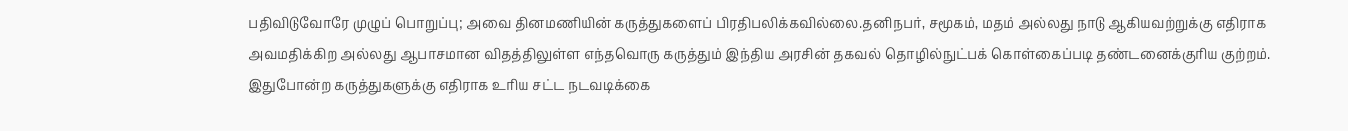பதிவிடுவோரே முழுப் பொறுப்பு; அவை தினமணியின் கருத்துகளைப் பிரதிபலிக்கவில்லை.தனிநபர், சமூகம், மதம் அல்லது நாடு ஆகியவற்றுக்கு எதிராக அவமதிக்கிற அல்லது ஆபாசமான விதத்திலுள்ள எந்தவொரு கருத்தும் இந்திய அரசின் தகவல் தொழில்நுட்பக் கொள்கைப்படி தண்டனைக்குரிய குற்றம். இதுபோன்ற கருத்துகளுக்கு எதிராக உரிய சட்ட நடவடிக்கை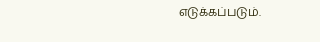எடுக்கப்படும்.